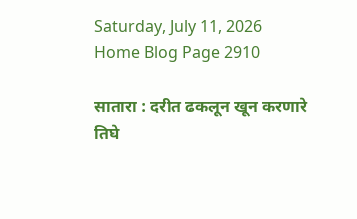Saturday, July 11, 2026
Home Blog Page 2910

सातारा : दरीत ढकलून खून करणारे तिघे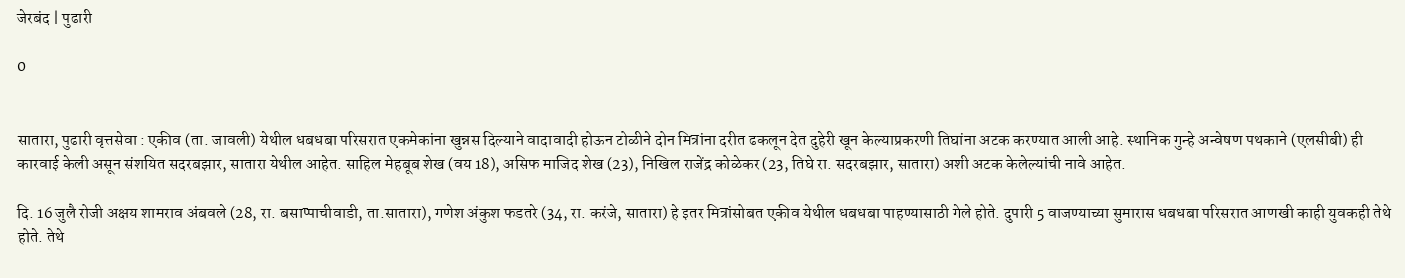जेरबंद | पुढारी

0


सातारा, पुढारी वृत्तसेवा : एकीव (ता. जावली) येथील धबधबा परिसरात एकमेकांना खुन्नस दिल्याने वादावादी होऊन टोळीने दोन मित्रांना दरीत ढकलून देत दुहेरी खून केल्याप्रकरणी तिघांना अटक करण्यात आली आहे. स्थानिक गुन्हे अन्वेषण पथकाने (एलसीबी) ही कारवाई केली असून संशयित सदरबझार, सातारा येथील आहेत. साहिल मेहबूब शेख (वय 18), असिफ माजिद शेख (23), निखिल राजेंद्र कोळेकर (23, तिघे रा. सदरबझार, सातारा) अशी अटक केलेल्यांची नावे आहेत.

दि. 16 जुलै रोजी अक्षय शामराव अंबवले (28, रा. बसाप्पाचीवाडी, ता.सातारा), गणेश अंकुश फडतरे (34, रा. करंजे, सातारा) हे इतर मित्रांसोबत एकीव येथील धबधबा पाहण्यासाठी गेले होते. दुपारी 5 वाजण्याच्या सुमारास धबधबा परिसरात आणखी काही युवकही तेथे होते. तेथे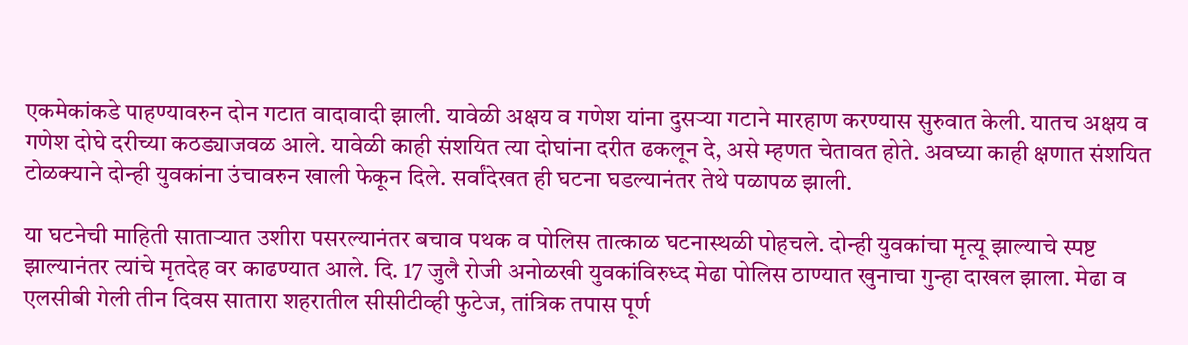एकमेकांकडे पाहण्यावरुन दोन गटात वादावादी झाली. यावेळी अक्षय व गणेश यांना दुसर्‍या गटाने मारहाण करण्यास सुरुवात केली. यातच अक्षय व गणेश दोघे दरीच्या कठड्याजवळ आले. यावेळी काही संशयित त्या दोघांना दरीत ढकलून दे, असे म्हणत चेतावत होते. अवघ्या काही क्षणात संशयित टोळक्याने दोन्ही युवकांना उंचावरुन खाली फेकून दिले. सर्वांदेखत ही घटना घडल्यानंतर तेथे पळापळ झाली.

या घटनेची माहिती सातार्‍यात उशीरा पसरल्यानंतर बचाव पथक व पोलिस तात्काळ घटनास्थळी पोहचले. दोन्ही युवकांचा मृत्यू झाल्याचे स्पष्ट झाल्यानंतर त्यांचे मृतदेह वर काढण्यात आले. दि. 17 जुलै रोजी अनोळखी युवकांविरुध्द मेढा पोलिस ठाण्यात खुनाचा गुन्हा दाखल झाला. मेढा व एलसीबी गेली तीन दिवस सातारा शहरातील सीसीटीव्ही फुटेज, तांत्रिक तपास पूर्ण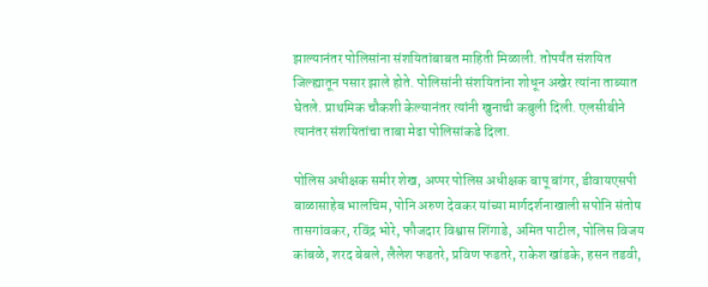झाल्यानंतर पोलिसांना संशयितांबाबत माहिती मिळाली. तोपर्यंत संशयित जिल्ह्यातून पसार झाले होते. पोलिसांनी संशयितांना शोधून अखेर त्यांना ताब्यात घेतले. प्राथमिक चौकशी केल्यानंतर त्यांनी खुनाची कबुली दिली. एलसीबीने त्यानंतर संशयितांचा ताबा मेढा पोलिसांकडे दिला.

पोलिस अधीक्षक समीर शेख, अप्पर पोलिस अधीक्षक बापू बांगर, डीवायएसपी बाळासाहेब भालचिम, पोनि अरुण देवकर यांच्या मार्गदर्शनाखाली सपोनि संतोष तासगांवकर, रविंद्र भोरे, फौजदार विश्वास शिंगाडे, अमित पाटील, पोलिस विजय कांबळे, शरद बेबले, लैलेश फडतरे, प्रविण फडतरे, राकेश खांडके, हसन तडवी,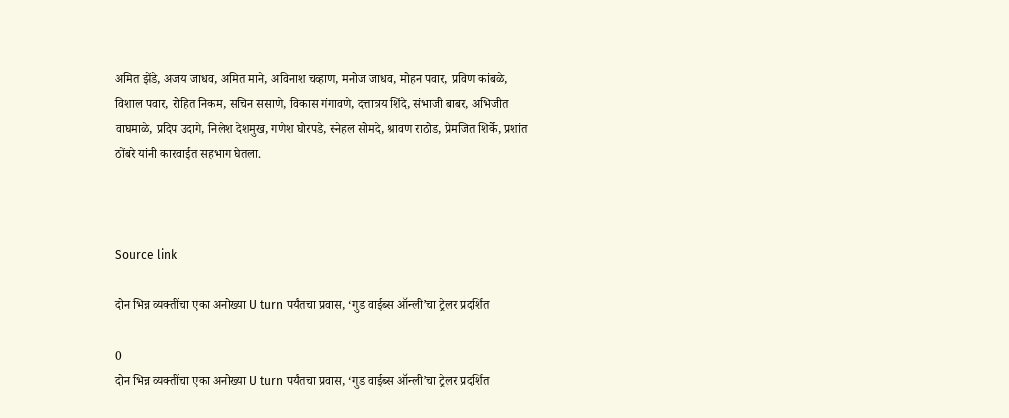अमित झेंडे, अजय जाधव, अमित माने, अविनाश चव्हाण, मनोज जाधव, मोहन पवार, प्रविण कांबळे, विशाल पवार, रोहित निकम, सचिन ससाणे, विकास गंगावणे, दत्तात्रय शिंदे, संभाजी बाबर, अभिजीत वाघमाळे, प्रदिप उदागे, निलेश देशमुख, गणेश घोरपडे, स्नेहल सोमदे, श्रावण राठोड, प्रेमजित शिर्के, प्रशांत ठोंबरे यांनी कारवाईत सहभाग घेतला.



Source link

दोन भिन्न व्यक्तींचा एका अनोख्या U turn पर्यंतचा प्रवास, ‘गुड वाईब्स ऑन्ली’चा ट्रेलर प्रदर्शित

0
दोन भिन्न व्यक्तींचा एका अनोख्या U turn पर्यंतचा प्रवास, ‘गुड वाईब्स ऑन्ली’चा ट्रेलर प्रदर्शित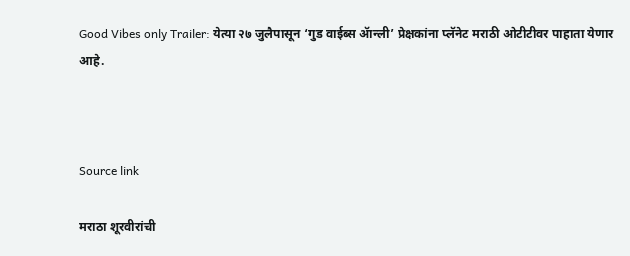Good Vibes only Trailer: येत्या २७ जुलैपासून ‘गुड वाईब्स ॲान्ली’ प्रेक्षकांना प्लॅनेट मराठी ओटीटीवर पाहाता येणार आहे.



Source link

मराठा शूरवीरांची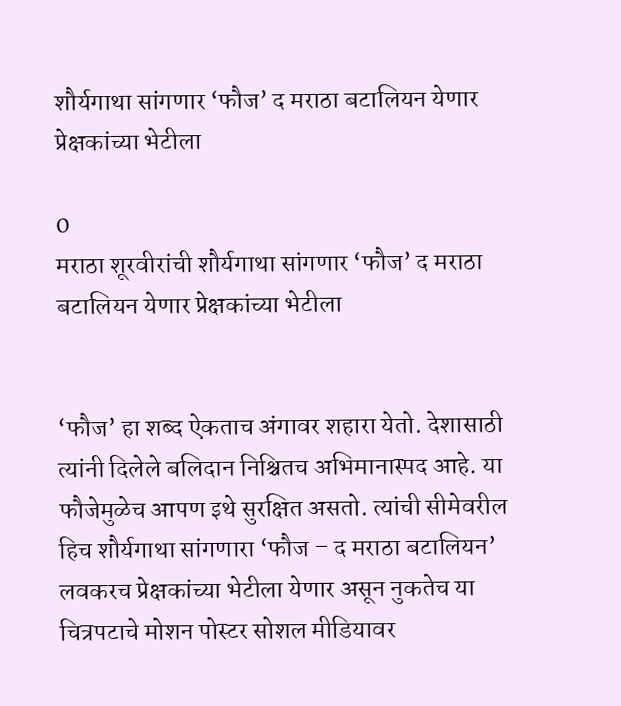शौर्यगाथा सांगणार ‘फौज’ द मराठा बटालियन येणार प्रेक्षकांच्या भेटीला

0
मराठा शूरवीरांची शौर्यगाथा सांगणार ‘फौज’ द मराठा बटालियन येणार प्रेक्षकांच्या भेटीला


‘फौज’ हा शब्द ऐकताच अंगावर शहारा येतो. देशासाठी त्यांनी दिलेले बलिदान निश्चितच अभिमानास्पद आहे. या फौजेमुळेच आपण इथे सुरक्षित असतो. त्यांची सीमेवरील हिच शौर्यगाथा सांगणारा ‘फौज – द मराठा बटालियन’ लवकरच प्रेक्षकांच्या भेटीला येणार असून नुकतेच या चित्रपटाचे मोशन पोस्टर सोशल मीडियावर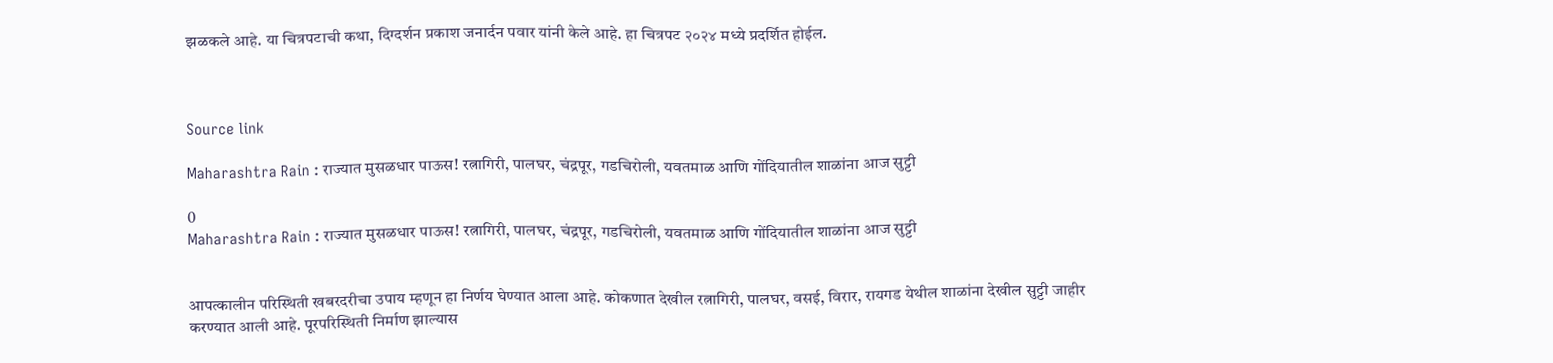झळकले आहे. या चित्रपटाची कथा, दिग्दर्शन प्रकाश जनार्दन पवार यांनी केले आहे. हा चित्रपट २०२४ मध्ये प्रदर्शित होईल.



Source link

Maharashtra Rain : राज्यात मुसळधार पाऊस! रत्नागिरी, पालघर, चंद्रपूर, गडचिरोली, यवतमाळ आणि गोंदियातील शाळांना आज सुट्टी

0
Maharashtra Rain : राज्यात मुसळधार पाऊस! रत्नागिरी, पालघर, चंद्रपूर, गडचिरोली, यवतमाळ आणि गोंदियातील शाळांना आज सुट्टी


आपत्कालीन परिस्थिती खबरदरीचा उपाय म्हणून हा निर्णय घेण्यात आला आहे. कोकणात देखील रत्नागिरी, पालघर, वसई, विरार, रायगड येथील शाळांना देखील सुट्टी जाहीर करण्यात आली आहे. पूरपरिस्थिती निर्माण झाल्यास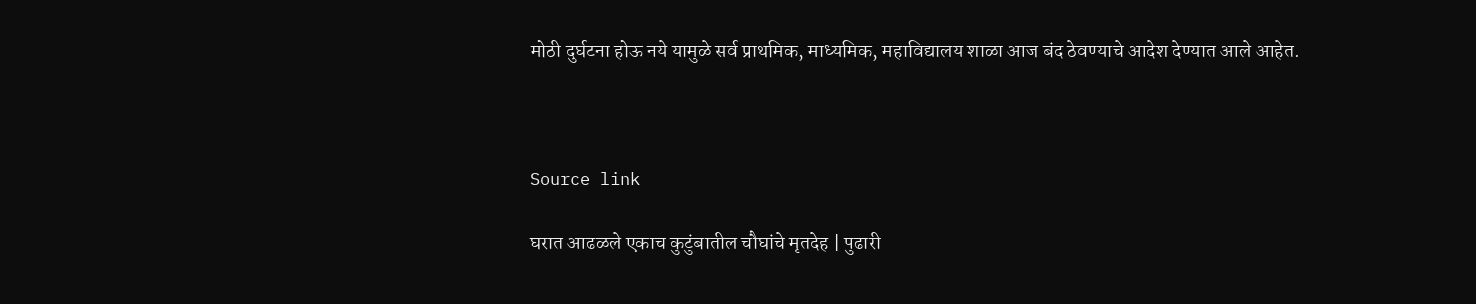मोठी दुर्घटना होऊ नये यामुळे सर्व प्राथमिक, माध्यमिक, महाविद्यालय शाळा आज बंद ठेवण्याचे आदेश देण्यात आले आहेत.



Source link

घरात आढळले एकाच कुटुंबातील चौघांचे मृतदेह | पुढारी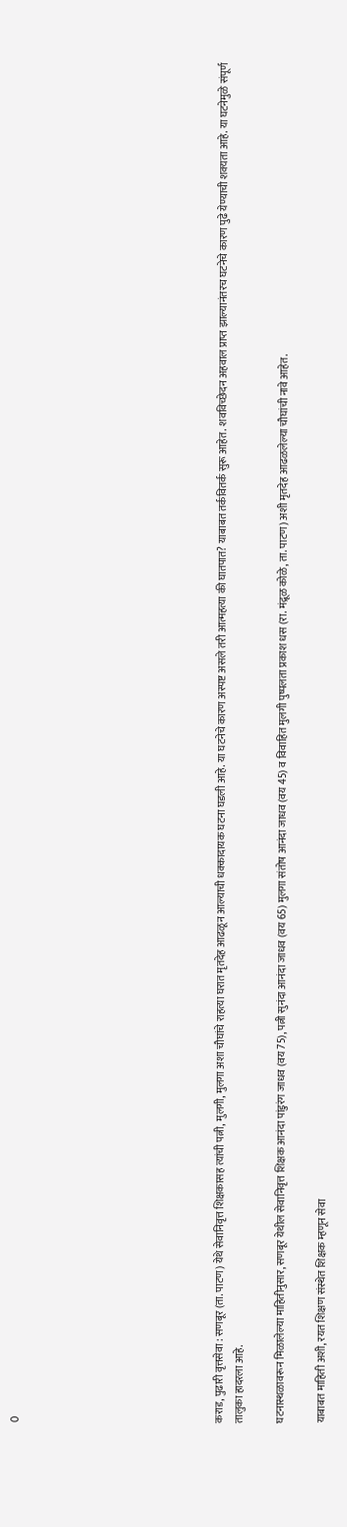0









कराड, पुढारी वृत्तसेवा : सणबूर (ता. पाटण) येथे सेवानिवृत्त शिक्षकासह त्यांची पत्नी, मुलगी, मुलगा अशा चौघांचे राहत्या घरात मृतदेह आढळून आल्याची धक्कादायक घटना घडली आहे. या घटनेचे कारण अस्पष्ट असले तरी आत्महत्या की घातपात? याबाबत तर्कवितर्क सुरू आहेत. शवविच्छेदन अहवाल प्राप्त झाल्यानंतरच घटनेचे कारण पुढे येण्याची शक्यता आहे. या घटनेमुळे संपूर्ण तालुका हादरला आहे.

घटनास्थळावरून मिळालेल्या माहितीनुसार, सणबूर येथील सेवानिवृत्त शिक्षक आनंदा पांडुरंग जाधव (वय 75), पत्नी सुनंदा आनंदा जाधव (वय 65) मुलगा संतोष आनंदा जाधव (वय 45) व विवाहित मुलगी पुष्पलता प्रकाश धस (रा. मंद्रूळ कोळे, ता. पाटण) अशी मृतदेह आढळलेल्या चौघांची नावे आहेत.

याबाबत माहिती अशी, रयत शिक्षण संस्थेत शिक्षक म्हणून सेवा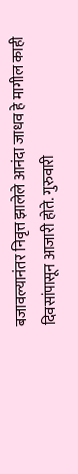बजावल्यानंतर निवृत्त झालेले आनंदा जाधव हे मागील काही दिवसांपासून आजारी होते. गुरुवारी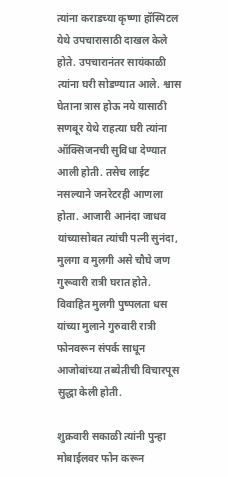त्यांना कराडच्या कृष्णा हॉस्पिटल येथे उपचारासाठी दाखल केले होते. उपचारानंतर सायंकाळी त्यांना घरी सोडण्यात आले. श्वास घेताना त्रास होऊ नये यासाठी सणबूर येथे राहत्या घरी त्यांना ऑक्सिजनची सुविधा देण्यात आली होती. तसेच लाईट नसल्याने जनरेटरही आणला होता. आजारी आनंदा जाधव यांच्यासोबत त्यांची पत्नी सुनंदा, मुलगा व मुलगी असे चौघे जण गुरूवारी रात्री घरात होते. विवाहित मुलगी पुष्पलता धस यांच्या मुलाने गुरुवारी रात्री फोनवरून संपर्क साधून आजोबांच्या तब्येतीची विचारपूस सुद्धा केली होती.

शुक्रवारी सकाळी त्यांनी पुन्हा मोबाईलवर फोन करून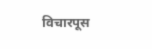विचारपूस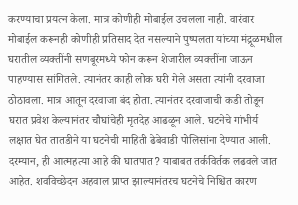करण्याचा प्रयत्न केला. मात्र कोणीही मोबाईल उचलला नाही. वारंवार मोबाईल करूनही कोणीही प्रतिसाद देत नसल्याने पुष्पलता यांच्या मंद्रूळमधील घरातील व्यक्तींनी सणबूरमध्ये फोन करून शेजारील व्यक्तींना जाऊन पाहण्यास सांगितले. त्यानंतर काही लोक घरी गेले असता त्यांनी दरवाजा ठोठावला. मात्र आतून दरवाजा बंद होता. त्यानंतर दरवाजाची कडी तोडून घरात प्रवेश केल्यानंतर चौघांचेही मृतदेह आढळून आले. घटनेचे गांभीर्य लक्षात घेत तातडीने या घटनेची माहिती ढेबेवाडी पोलिसांना देण्यात आली. दरम्यान, ही आत्महत्या आहे की घातपात? याबाबत तर्कविर्तक लढवले जात आहेत. शवविच्छेदन अहवाल प्राप्त झाल्यानंतरच घटनेचे निश्चित कारण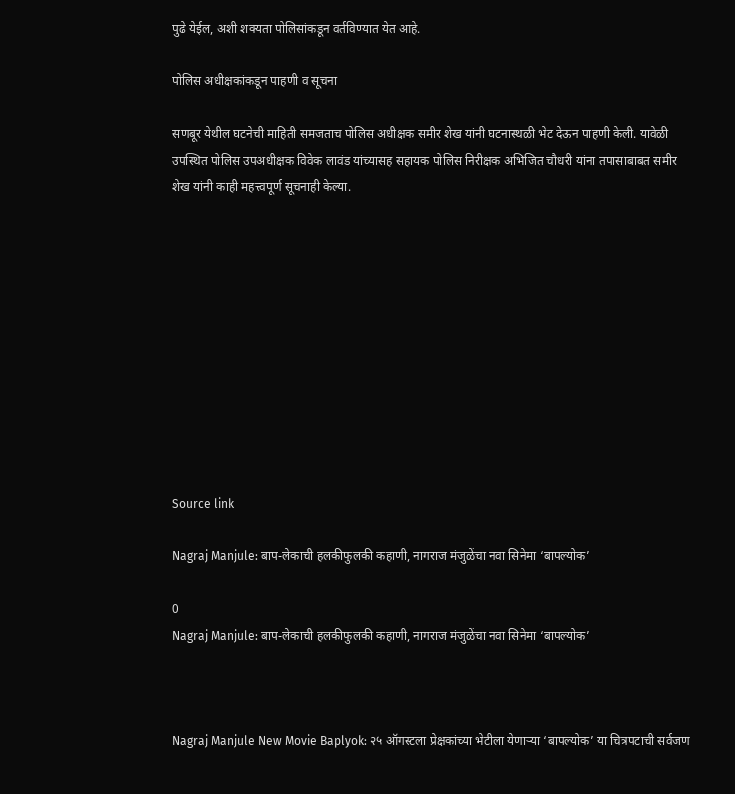पुढे येईल, अशी शक्यता पोलिसांकडून वर्तविण्यात येत आहे.

पोलिस अधीक्षकांकडून पाहणी व सूचना

सणबूर येथील घटनेची माहिती समजताच पोलिस अधीक्षक समीर शेख यांनी घटनास्थळी भेट देऊन पाहणी केली. यावेळी उपस्थित पोलिस उपअधीक्षक विवेक लावंड यांच्यासह सहायक पोलिस निरीक्षक अभिजित चौधरी यांना तपासाबाबत समीर शेख यांनी काही महत्त्वपूर्ण सूचनाही केल्या.











Source link

Nagraj Manjule: बाप-लेकाची हलकीफुलकी कहाणी, नागराज मंजुळेंचा नवा सिनेमा ‘बापल्योक’

0
Nagraj Manjule: बाप-लेकाची हलकीफुलकी कहाणी, नागराज मंजुळेंचा नवा सिनेमा ‘बापल्योक’



Nagraj Manjule New Movie Baplyok: २५ ऑगस्टला प्रेक्षकांच्या भेटीला येणाऱ्या ‘बापल्योक’ या चित्रपटाची सर्वजण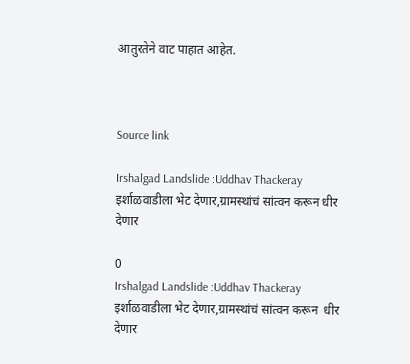आतुरतेने वाट पाहात आहेत.



Source link

Irshalgad Landslide :Uddhav Thackeray इर्शाळवाडीला भेट देणार,ग्रामस्थांचं सांत्वन करून धीर देणार

0
Irshalgad Landslide :Uddhav Thackeray इर्शाळवाडीला भेट देणार,ग्रामस्थांचं सांत्वन करून  धीर देणार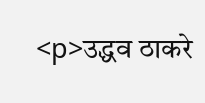<p>उद्धव ठाकरे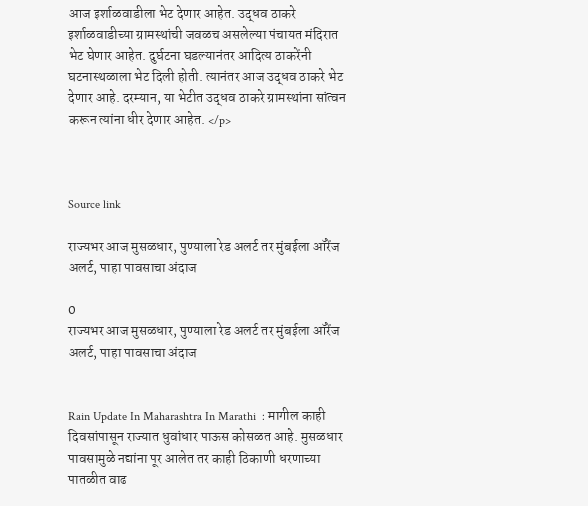आज इर्शाळवाडीला भेट देणार आहेत. उद्धव ठाकरे इर्शाळवाडीच्या ग्रामस्थांची जवळच असलेल्या पंचायत मंदिरात भेट घेणार आहेत. दुर्घटना घडल्यानंतर आदित्य ठाकरेंनी घटनास्थळाला भेट दिली होती. त्यानंतर आज उद्धव ठाकरे भेट देणार आहे. दरम्यान, या भेटीत उद्धव ठाकरे ग्रामस्थांना सांत्वन करून त्यांना धीर देणार आहेत. </p>



Source link

राज्यभर आज मुसळधार, पुण्याला रेड अलर्ट तर मुंबईला ऑरेंज अलर्ट, पाहा पावसाचा अंदाज

0
राज्यभर आज मुसळधार, पुण्याला रेड अलर्ट तर मुंबईला ऑरेंज अलर्ट, पाहा पावसाचा अंदाज


Rain Update In Maharashtra In Marathi  : मागील काही दिवसांपासून राज्यात धुवांधार पाऊस कोसळत आहे. मुसळधार पावसामुळे नद्यांना पूर आलेत तर काही ठिकाणी धरणाच्या पातळीत वाढ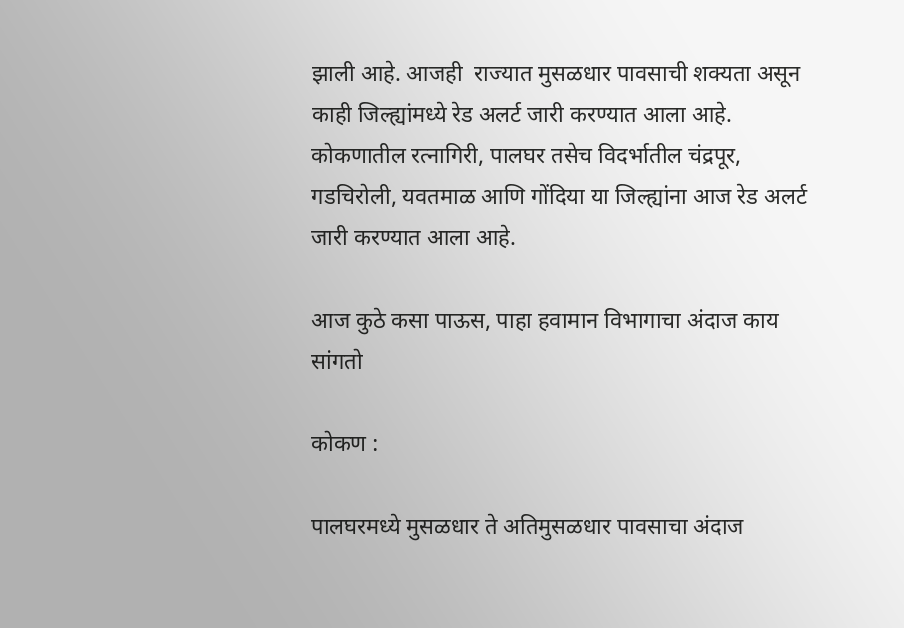झाली आहे. आजही  राज्यात मुसळधार पावसाची शक्यता असून काही जिल्ह्यांमध्ये रेड अलर्ट जारी करण्यात आला आहे. कोकणातील रत्नागिरी, पालघर तसेच विदर्भातील चंद्रपूर, गडचिरोली, यवतमाळ आणि गोंदिया या जिल्ह्यांना आज रेड अलर्ट जारी करण्यात आला आहे.

आज कुठे कसा पाऊस, पाहा हवामान विभागाचा अंदाज काय सांगतो

कोकण :

पालघरमध्ये मुसळधार ते अतिमुसळधार पावसाचा अंदाज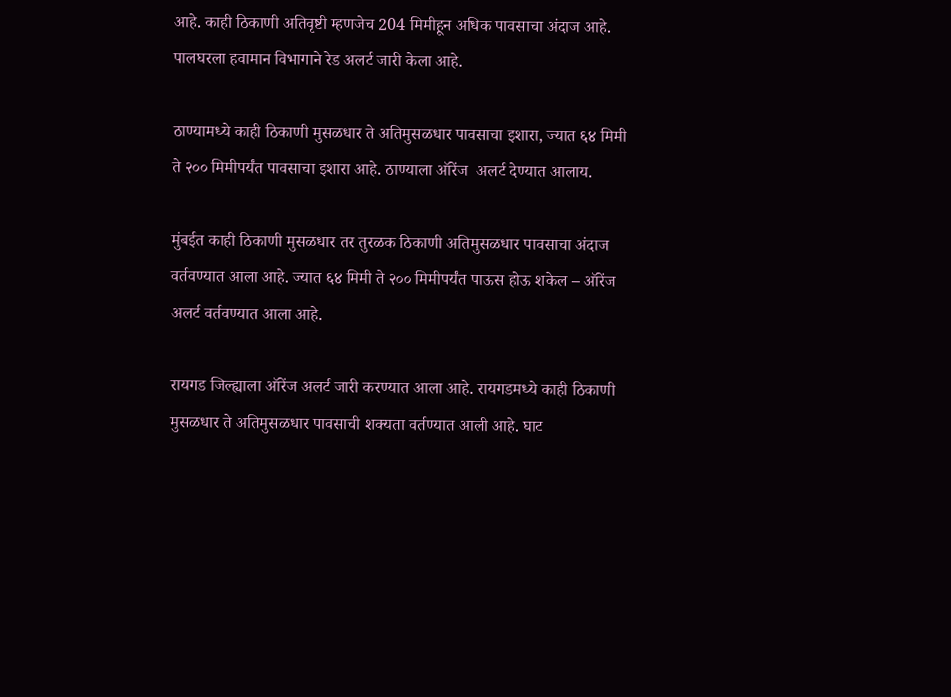आहे. काही ठिकाणी अतिवृष्टी म्हणजेच 204 मिमीहून अधिक पावसाचा अंदाज आहे. पालघरला हवामान विभागाने रेड अलर्ट जारी केला आहे.

ठाण्यामध्ये काही ठिकाणी मुसळधार ते अतिमुसळधार पावसाचा इशारा, ज्यात ६४ मिमी ते २०० मिमीपर्यंत पावसाचा इशारा आहे. ठाण्याला ऑरेंज  अलर्ट देण्यात आलाय.

मुंबईत काही ठिकाणी मुसळधार तर तुरळक ठिकाणी अतिमुसळधार पावसाचा अंदाज वर्तवण्यात आला आहे. ज्यात ६४ मिमी ते २०० मिमीपर्यंत पाऊस होऊ शकेल – ऑरेंज अलर्ट वर्तवण्यात आला आहे.

रायगड जिल्ह्याला ऑरेंज अलर्ट जारी करण्यात आला आहे. रायगडमध्ये काही ठिकाणी मुसळधार ते अतिमुसळधार पावसाची शक्यता वर्तण्यात आली आहे. घाट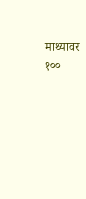माथ्यावर १००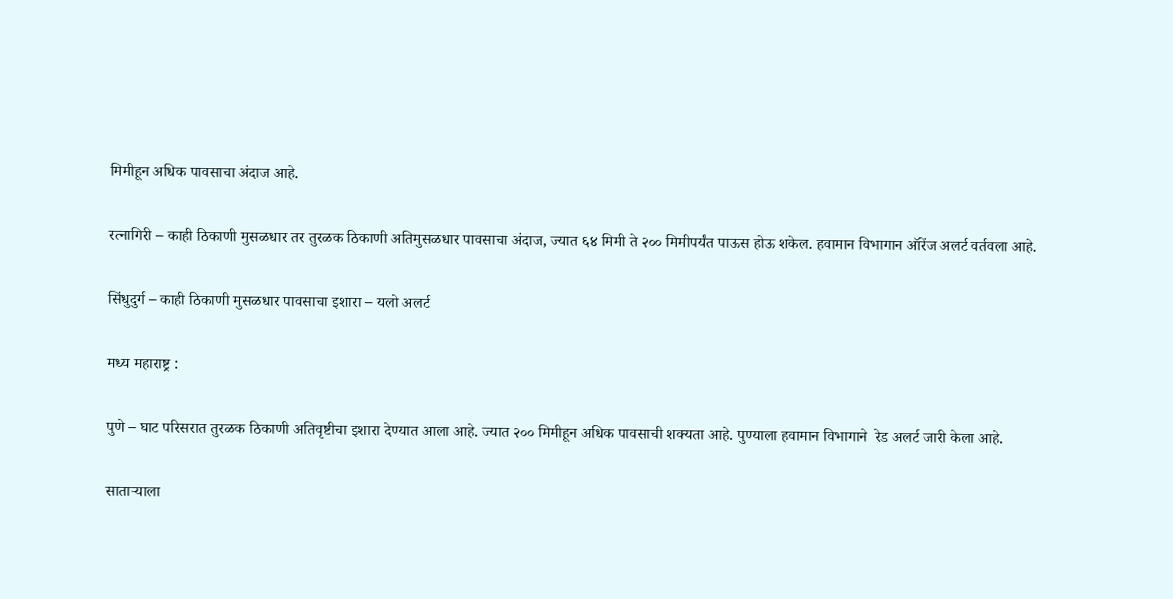मिमीहून अधिक पावसाचा अंदाज आहे.

रत्नागिरी – काही ठिकाणी मुसळधार तर तुरळक ठिकाणी अतिमुसळधार पावसाचा अंदाज, ज्यात ६४ मिमी ते २०० मिमीपर्यंत पाऊस होऊ शकेल. हवामान विभागान ऑरेंज अलर्ट वर्तवला आहे.

सिंधुदुर्ग – काही ठिकाणी मुसळधार पावसाचा इशारा – यलो अलर्ट

मध्य महाराष्ट्र :

पुणे – घाट परिसरात तुरळक ठिकाणी अतिवृष्टीचा इशारा देण्यात आला आहे. ज्यात २०० मिमीहून अधिक पावसाची शक्यता आहे. पुण्याला हवामान विभागाने  रेड अलर्ट जारी केला आहे.

साताऱ्याला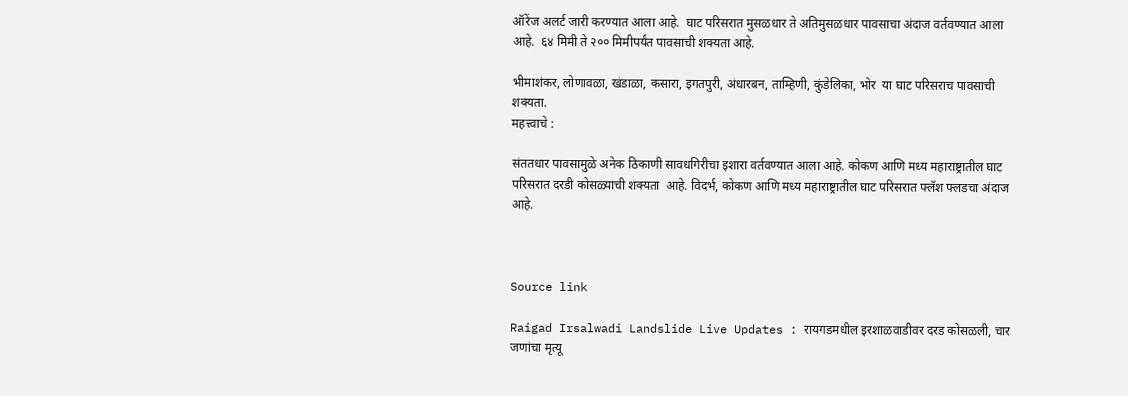ऑरेंज अलर्ट जारी करण्यात आला आहे.  घाट परिसरात मुसळधार ते अतिमुसळधार पावसाचा अंदाज वर्तवण्यात आला आहे.  ६४ मिमी ते २०० मिमीपर्यंत पावसाची शक्यता आहे.

भीमाशंकर, लोणावळा, खंडाळा, कसारा, इगतपुरी, अंधारबन, ताम्हिणी, कुंडेलिका, भोर  या घाट परिसराच पावसाची शक्यता.
महत्त्वाचे :

संततधार पावसामुळे अनेक ठिकाणी सावधगिरीचा इशारा वर्तवण्यात आला आहे. कोकण आणि मध्य महाराष्ट्रातील घाट परिसरात दरडी कोसळ्याची शक्यता  आहे. विदर्भ, कोकण आणि मध्य महाराष्ट्रातील घाट परिसरात फ्लॅश फ्लडचा अंदाज  आहे.



Source link

Raigad Irsalwadi Landslide Live Updates : रायगडमधील इरशाळवाडीवर दरड कोसळली, चार जणांचा मृत्यू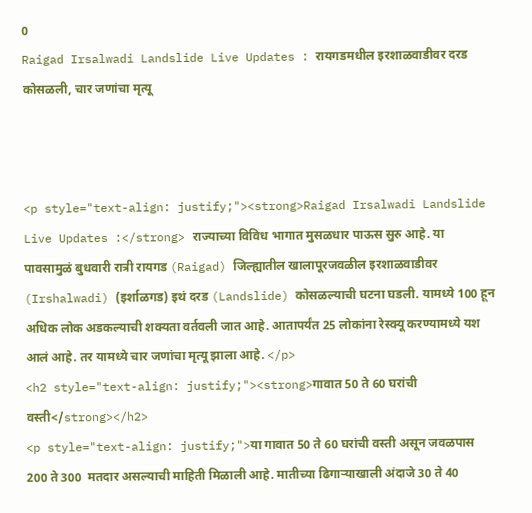0
Raigad Irsalwadi Landslide Live Updates : रायगडमधील इरशाळवाडीवर दरड कोसळली, चार जणांचा मृत्यू



<p style="text-align: justify;"><strong>Raigad Irsalwadi Landslide Live Updates :</strong> राज्याच्या विविध भागात मुसळधार पाऊस सुरु आहे. या पावसामुळं बुधवारी रात्री रायगड (Raigad) जिल्ह्यातील खालापूरजवळील इरशाळवाडीवर (Irshalwadi) (इर्शाळगड) इथं दरड (Landslide) कोसळल्याची घटना घडली. यामध्ये 100 हून अधिक लोक अडकल्याची शक्यता वर्तवली जात आहे. आतापर्यंत 25 लोकांना रेस्क्यू करण्यामध्ये यश आलं आहे. तर यामध्ये चार जणांचा मृत्यू झाला आहे. </p>
<h2 style="text-align: justify;"><strong>गावात 50 ते 60 घरांची वस्ती</strong></h2>
<p style="text-align: justify;">या गावात 50 ते 60 घरांची वस्ती असून जवळपास 200 ते 300  मतदार असल्याची माहिती मिळाली आहे. मातीच्या ढिगाऱ्याखाली अंदाजे 30 ते 40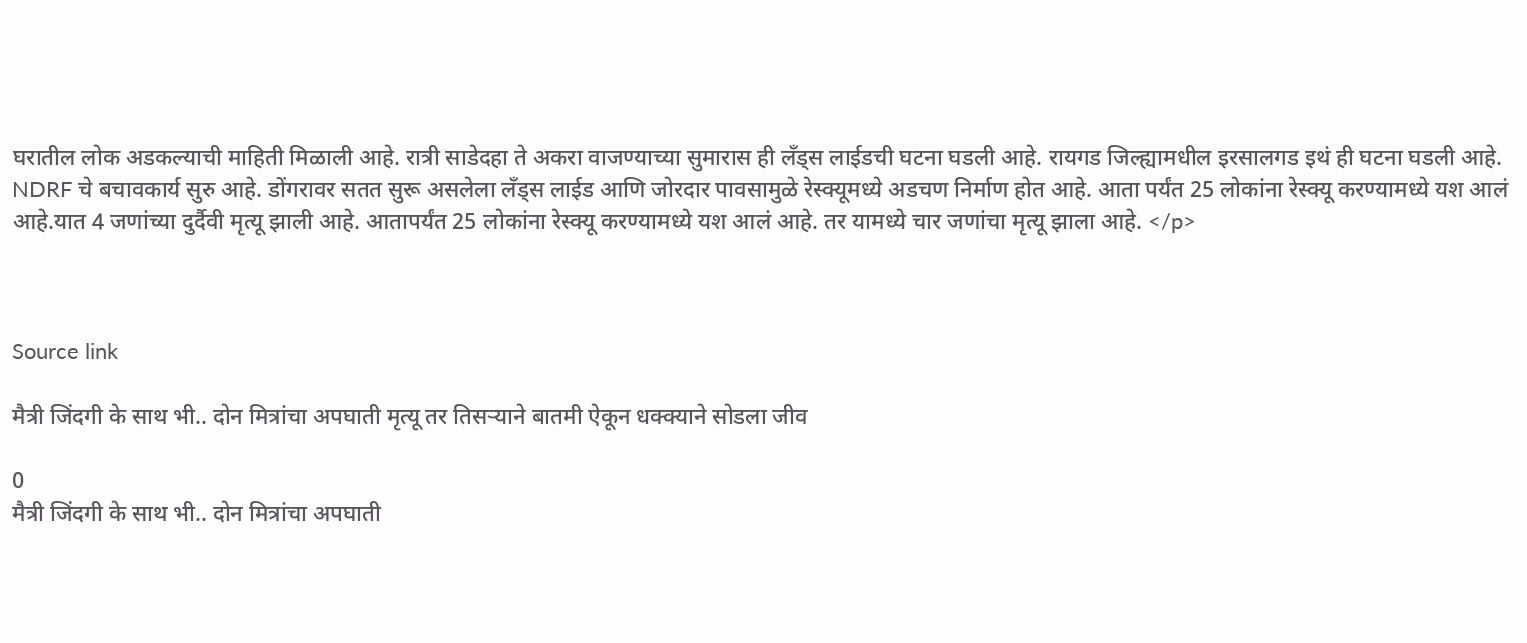घरातील लोक अडकल्याची माहिती मिळाली आहे. रात्री साडेदहा ते अकरा वाजण्याच्या सुमारास ही लँड्स लाईडची घटना घडली आहे. रायगड जिल्ह्यामधील इरसालगड इथं ही घटना घडली आहे. NDRF चे बचावकार्य सुरु आहे. डोंगरावर सतत सुरू असलेला लँड्स लाईड आणि जोरदार पावसामुळे रेस्क्यूमध्ये अडचण निर्माण होत आहे. आता पर्यंत 25 लोकांना रेस्क्यू करण्यामध्ये यश आलं आहे.यात 4 जणांच्या दुर्दैवी मृत्यू झाली आहे. आतापर्यंत 25 लोकांना रेस्क्यू करण्यामध्ये यश आलं आहे. तर यामध्ये चार जणांचा मृत्यू झाला आहे. </p>



Source link

मैत्री जिंदगी के साथ भी.. दोन मित्रांचा अपघाती मृत्यू तर तिसऱ्याने बातमी ऐकून धक्क्याने सोडला जीव

0
मैत्री जिंदगी के साथ भी.. दोन मित्रांचा अपघाती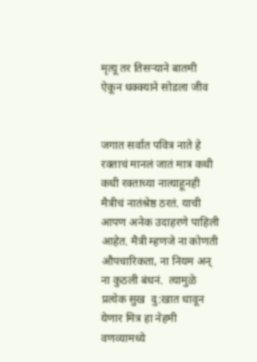मृत्यू तर तिसऱ्याने बातमी ऐकून धक्क्याने सोडला जीव


जगात सर्वात पवित्र नाते हे रक्ताचं मानलं जातं मात्र कधी कधी रक्ताच्या नात्याहूनही मैत्रीचं नातंश्रेष्ठ ठरतं. याची आपण अनेक उदाहरणे पाहिली आहेत. मैत्री म्हणजे ना कोणती औपचारिकता, ना नियम अन् ना कुठली बंधनं.  त्यामुळे प्रत्येक सुख  दु:खात धावून येणार मित्र हा नेहमी वणव्यामध्ये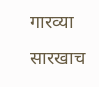गारव्या सारखाच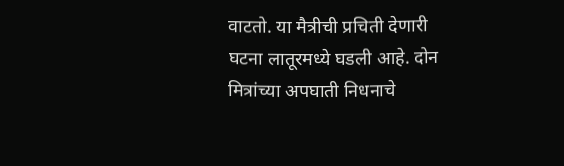वाटतो. या मैत्रीची प्रचिती देणारी घटना लातूरमध्ये घडली आहे. दोन मित्रांच्या अपघाती निधनाचे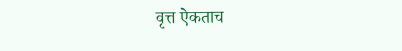वृत्त ऐकताच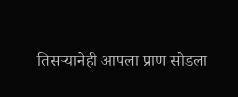तिसऱ्यानेही आपला प्राण सोडला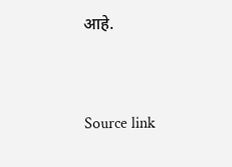आहे.



Source link